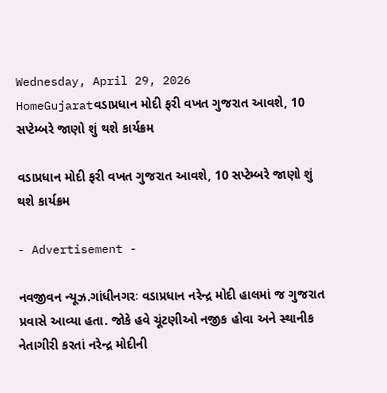Wednesday, April 29, 2026
HomeGujaratવડાપ્રધાન મોદી ફરી વખત ગુજરાત આવશે, 10 સપ્ટેમ્બરે જાણો શું થશે કાર્યક્રમ

વડાપ્રધાન મોદી ફરી વખત ગુજરાત આવશે, 10 સપ્ટેમ્બરે જાણો શું થશે કાર્યક્રમ

- Advertisement -

નવજીવન ન્યૂઝ.ગાંધીનગરઃ વડાપ્રધાન નરેન્દ્ર મોદી હાલમાં જ ગુજરાત પ્રવાસે આવ્યા હતા. જોકે હવે ચૂંટણીઓ નજીક હોવા અને સ્થાનીક નેતાગીરી કરતાં નરેન્દ્ર મોદીની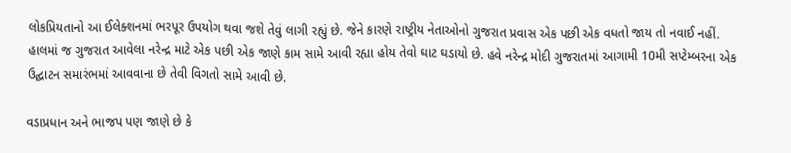લોકપ્રિયતાનો આ ઈલેક્શનમાં ભરપૂર ઉપયોગ થવા જશે તેવું લાગી રહ્યું છે. જેને કારણે રાષ્ટ્રીય નેતાઓનો ગુજરાત પ્રવાસ એક પછી એક વધતો જાય તો નવાઈ નહીં. હાલમાં જ ગુજરાત આવેલા નરેન્દ્ર માટે એક પછી એક જાણે કામ સામે આવી રહ્યા હોય તેવો ઘાટ ઘડાયો છે. હવે નરેન્દ્ર મોદી ગુજરાતમાં આગામી 10મી સપ્ટેમ્બરના એક ઉદ્ઘાટન સમારંભમાં આવવાના છે તેવી વિગતો સામે આવી છે.

વડાપ્રધાન અને ભાજપ પણ જાણે છે કે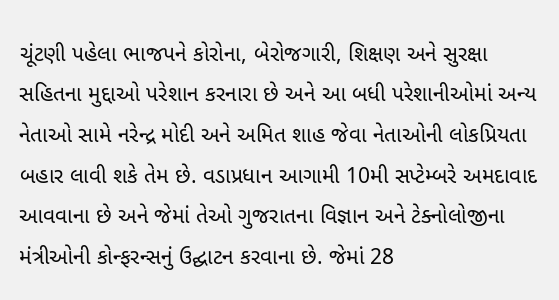ચૂંટણી પહેલા ભાજપને કોરોના, બેરોજગારી, શિક્ષણ અને સુરક્ષા સહિતના મુદ્દાઓ પરેશાન કરનારા છે અને આ બધી પરેશાનીઓમાં અન્ય નેતાઓ સામે નરેન્દ્ર મોદી અને અમિત શાહ જેવા નેતાઓની લોકપ્રિયતા બહાર લાવી શકે તેમ છે. વડાપ્રધાન આગામી 10મી સપ્ટેમ્બરે અમદાવાદ આવવાના છે અને જેમાં તેઓ ગુજરાતના વિજ્ઞાન અને ટેક્નોલોજીના મંત્રીઓની કોન્ફરન્સનું ઉદ્ઘાટન કરવાના છે. જેમાં 28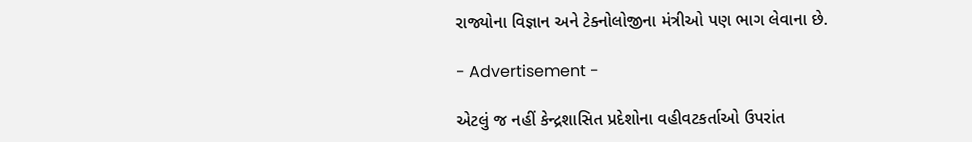રાજ્યોના વિજ્ઞાન અને ટેક્નોલોજીના મંત્રીઓ પણ ભાગ લેવાના છે.

- Advertisement -

એટલું જ નહીં કેન્દ્રશાસિત પ્રદેશોના વહીવટકર્તાઓ ઉપરાંત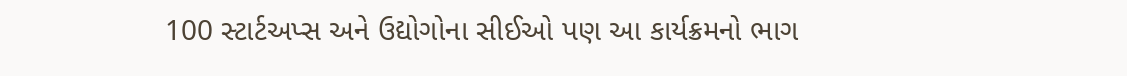100 સ્ટાર્ટઅપ્સ અને ઉદ્યોગોના સીઈઓ પણ આ કાર્યક્રમનો ભાગ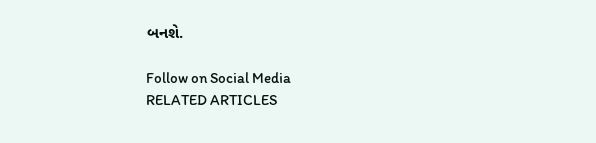બનશે.

Follow on Social Media
RELATED ARTICLES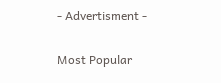- Advertisment -

Most Popular